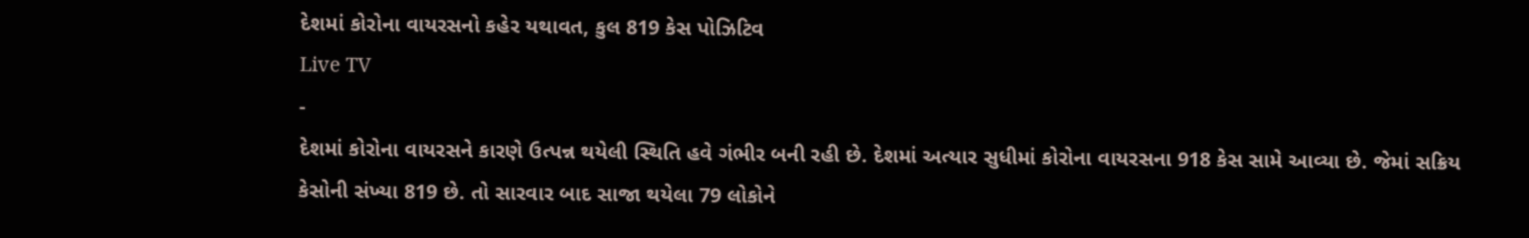દેશમાં કોરોના વાયરસનો કહેર યથાવત, કુલ 819 કેસ પોઝિટિવ
Live TV
-
દેશમાં કોરોના વાયરસને કારણે ઉત્પન્ન થયેલી સ્થિતિ હવે ગંભીર બની રહી છે. દેશમાં અત્યાર સુધીમાં કોરોના વાયરસના 918 કેસ સામે આવ્યા છે. જેમાં સક્રિય કેસોની સંખ્યા 819 છે. તો સારવાર બાદ સાજા થયેલા 79 લોકોને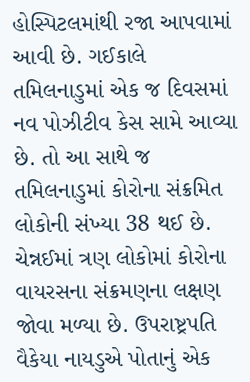હોસ્પિટલમાંથી રજા આપવામાં આવી છે. ગઈકાલે તમિલનાડુમાં એક જ દિવસમાં નવ પોઝીટીવ કેસ સામે આવ્યા છે. તો આ સાથે જ તમિલનાડુમાં કોરોના સંક્રમિત લોકોની સંખ્યા 38 થઈ છે. ચેન્નઈમાં ત્રણ લોકોમાં કોરોના વાયરસના સંક્રમણના લક્ષણ જોવા મળ્યા છે. ઉપરાષ્ટ્રપતિ વૈકેયા નાયડુએ પોતાનું એક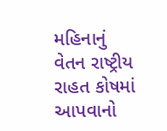મહિનાનું વેતન રાષ્ટ્રીય રાહત કોષમાં આપવાનો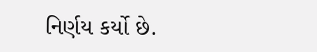નિર્ણય કર્યો છે.